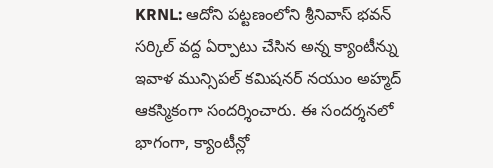KRNL: ఆదోని పట్టణంలోని శ్రీనివాస్ భవన్ సర్కిల్ వద్ద ఏర్పాటు చేసిన అన్న క్యాంటీన్ను ఇవాళ మున్సిపల్ కమిషనర్ నయుం అహ్మద్ ఆకస్మికంగా సందర్శించారు. ఈ సందర్శనలో భాగంగా, క్యాంటీన్లో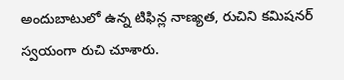అందుబాటులో ఉన్న టిఫిన్ల నాణ్యత, రుచిని కమిషనర్ స్వయంగా రుచి చూశారు.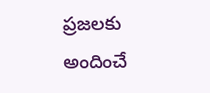ప్రజలకు అందించే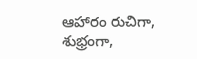ఆహారం రుచిగా, శుభ్రంగా,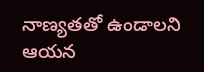నాణ్యతతో ఉండాలని ఆయన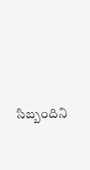సిబ్బందిని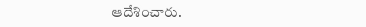ఆదేశించారు.